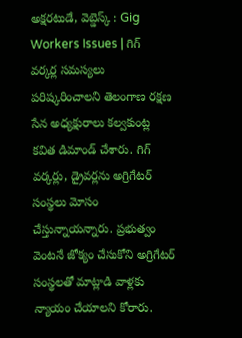అక్షరటుడే, వెబ్డెస్క్ : Gig Workers Issues | గిగ్ వర్కర్ల సమస్యలు పరిష్కరించాలని తెలంగాణ రక్షణ సేన అధ్యక్షురాలు కల్వకుంట్ల కవిత డిమాండ్ చేశారు. గిగ్ వర్కర్లు, డ్రైవర్లను అగ్రిగేటర్ సంస్థలు మోసం చేస్తున్నాయన్నారు. ప్రభుత్వం వెంటనే జోక్యం చేసుకోని అగ్రిగేటర్ సంస్థలతో మాట్లాడి వాళ్లకు న్యాయం చేయాలని కోరారు.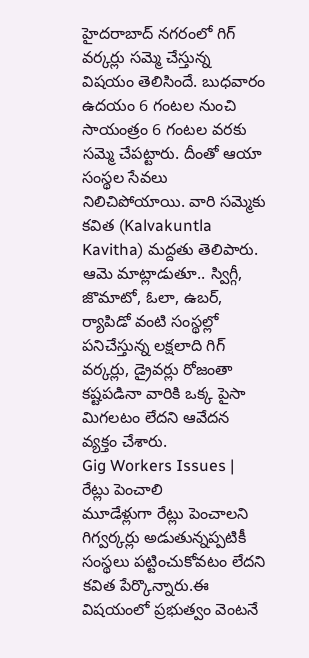హైదరాబాద్ నగరంలో గిగ్ వర్కర్లు సమ్మె చేస్తున్న విషయం తెలిసిందే. బుధవారం ఉదయం 6 గంటల నుంచి సాయంత్రం 6 గంటల వరకు సమ్మె చేపట్టారు. దీంతో ఆయా సంస్థల సేవలు నిలిచిపోయాయి. వారి సమ్మెకు కవిత (Kalvakuntla Kavitha) మద్దతు తెలిపారు. ఆమె మాట్లాడుతూ.. స్విగ్గీ, జొమాటో, ఓలా, ఉబర్, ర్యాపిడో వంటి సంస్థల్లో పనిచేస్తున్న లక్షలాది గిగ్ వర్కర్లు, డ్రైవర్లు రోజంతా కష్టపడినా వారికి ఒక్క పైసా మిగలటం లేదని ఆవేదన వ్యక్తం చేశారు.
Gig Workers Issues | రేట్లు పెంచాలి
మూడేళ్లుగా రేట్లు పెంచాలని గిగ్వర్కర్లు అడుతున్నప్పటికీ సంస్థలు పట్టించుకోవటం లేదని కవిత పేర్కొన్నారు.ఈ విషయంలో ప్రభుత్వం వెంటనే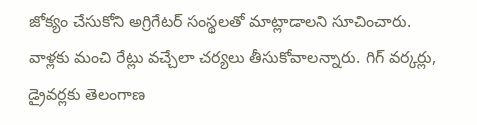జోక్యం చేసుకోని అగ్రిగేటర్ సంస్థలతో మాట్లాడాలని సూచించారు. వాళ్లకు మంచి రేట్లు వచ్చేలా చర్యలు తీసుకోవాలన్నారు. గిగ్ వర్కర్లు, డ్రైవర్లకు తెలంగాణ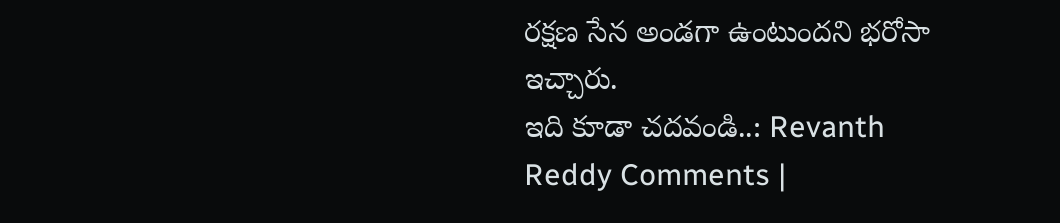రక్షణ సేన అండగా ఉంటుందని భరోసా ఇచ్చారు.
ఇది కూడా చదవండి..: Revanth Reddy Comments |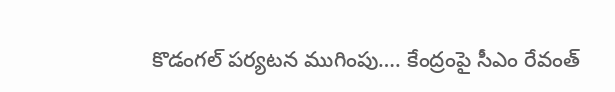కొడంగల్ పర్యటన ముగింపు…. కేంద్రంపై సీఎం రేవంత్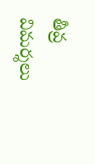తీవ్ర విమర్శలు